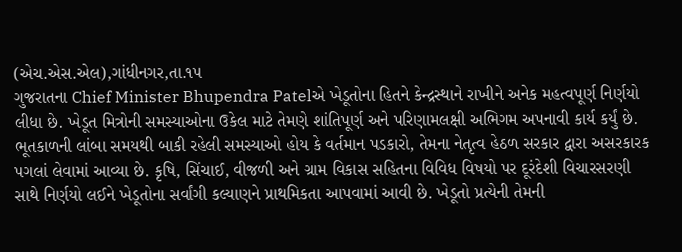(એચ.એસ.એલ),ગાંધીનગર,તા.૧૫
ગુજરાતના Chief Minister Bhupendra Patelએ ખેડૂતોના હિતને કેન્દ્રસ્થાને રાખીને અનેક મહત્વપૂર્ણ નિર્ણયો લીધા છે. ખેડૂત મિત્રોની સમસ્યાઓના ઉકેલ માટે તેમણે શાંતિપૂર્ણ અને પરિણામલક્ષી અભિગમ અપનાવી કાર્ય કર્યું છે. ભૂતકાળની લાંબા સમયથી બાકી રહેલી સમસ્યાઓ હોય કે વર્તમાન પડકારો, તેમના નેતૃત્વ હેઠળ સરકાર દ્વારા અસરકારક પગલાં લેવામાં આવ્યા છે. કૃષિ, સિંચાઈ, વીજળી અને ગ્રામ વિકાસ સહિતના વિવિધ વિષયો પર દૂરંદેશી વિચારસરણી સાથે નિર્ણયો લઈને ખેડૂતોના સર્વાંગી કલ્યાણને પ્રાથમિકતા આપવામાં આવી છે. ખેડૂતો પ્રત્યેની તેમની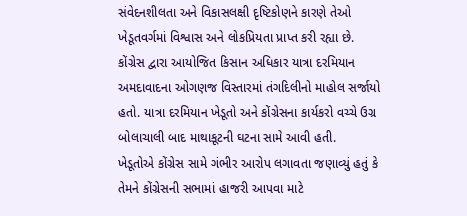સંવેદનશીલતા અને વિકાસલક્ષી દૃષ્ટિકોણને કારણે તેઓ ખેડૂતવર્ગમાં વિશ્વાસ અને લોકપ્રિયતા પ્રાપ્ત કરી રહ્યા છે.
કોંગ્રેસ દ્વારા આયોજિત કિસાન અધિકાર યાત્રા દરમિયાન અમદાવાદના ઓગણજ વિસ્તારમાં તંગદિલીનો માહોલ સર્જાયો હતો. યાત્રા દરમિયાન ખેડૂતો અને કોંગ્રેસના કાર્યકરો વચ્ચે ઉગ્ર બોલાચાલી બાદ માથાકૂટની ઘટના સામે આવી હતી.
ખેડૂતોએ કોંગ્રેસ સામે ગંભીર આરોપ લગાવતા જણાવ્યું હતું કે તેમને કોંગ્રેસની સભામાં હાજરી આપવા માટે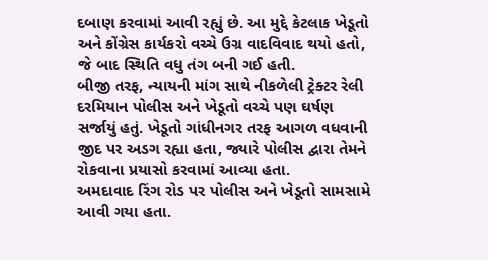દબાણ કરવામાં આવી રહ્યું છે. આ મુદ્દે કેટલાક ખેડૂતો અને કોંગ્રેસ કાર્યકરો વચ્ચે ઉગ્ર વાદવિવાદ થયો હતો, જે બાદ સ્થિતિ વધુ તંગ બની ગઈ હતી.
બીજી તરફ, ન્યાયની માંગ સાથે નીકળેલી ટ્રેક્ટર રેલી દરમિયાન પોલીસ અને ખેડૂતો વચ્ચે પણ ઘર્ષણ સર્જાયું હતું. ખેડૂતો ગાંધીનગર તરફ આગળ વધવાની જીદ પર અડગ રહ્યા હતા, જ્યારે પોલીસ દ્વારા તેમને રોકવાના પ્રયાસો કરવામાં આવ્યા હતા.
અમદાવાદ રિંગ રોડ પર પોલીસ અને ખેડૂતો સામસામે આવી ગયા હતા.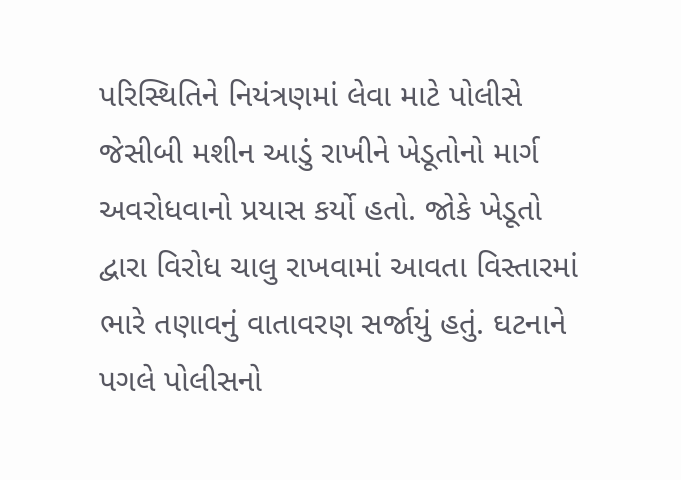પરિસ્થિતિને નિયંત્રણમાં લેવા માટે પોલીસે જેસીબી મશીન આડું રાખીને ખેડૂતોનો માર્ગ અવરોધવાનો પ્રયાસ કર્યો હતો. જોકે ખેડૂતો દ્વારા વિરોધ ચાલુ રાખવામાં આવતા વિસ્તારમાં ભારે તણાવનું વાતાવરણ સર્જાયું હતું. ઘટનાને પગલે પોલીસનો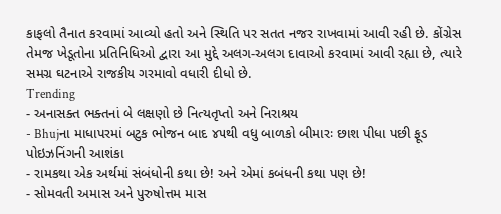કાફલો તૈનાત કરવામાં આવ્યો હતો અને સ્થિતિ પર સતત નજર રાખવામાં આવી રહી છે. કોંગ્રેસ તેમજ ખેડૂતોના પ્રતિનિધિઓ દ્વારા આ મુદ્દે અલગ-અલગ દાવાઓ કરવામાં આવી રહ્યા છે, ત્યારે સમગ્ર ઘટનાએ રાજકીય ગરમાવો વધારી દીધો છે.
Trending
- અનાસક્ત ભક્તનાં બે લક્ષણો છે નિત્યતૃપ્તો અને નિરાશ્રય
- Bhujના માધાપરમાં બટુક ભોજન બાદ ૪૫થી વધુ બાળકો બીમારઃ છાશ પીધા પછી ફૂડ પોઇઝનિંગની આશંકા
- રામકથા એક અર્થમાં સંબંધોની કથા છે! અને એમાં કબંધની કથા પણ છે!
- સોમવતી અમાસ અને પુરુષોત્તમ માસ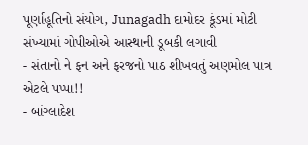પૂર્ણાહૂતિનો સંયોગ, Junagadh દામોદર કૂંડમાં મોટી સંખ્યામાં ગોપીઓએ આસ્થાની ડૂબકી લગાવી
- સંતાનો ને ફન અને ફરજનો પાઠ શીખવતું અણમોલ પાત્ર એટલે પપ્પા!!
- બાંગ્લાદેશ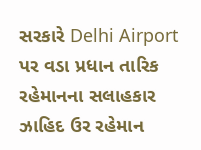સરકારે Delhi Airport પર વડા પ્રધાન તારિક રહેમાનના સલાહકાર ઝાહિદ ઉર રહેમાન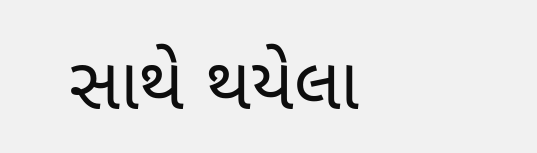સાથે થયેલા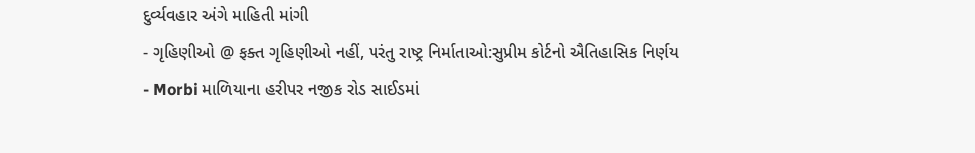દુર્વ્યવહાર અંગે માહિતી માંગી
- ગૃહિણીઓ @ ફક્ત ગૃહિણીઓ નહીં, પરંતુ રાષ્ટ્ર નિર્માતાઓ:સુપ્રીમ કોર્ટનો ઐતિહાસિક નિર્ણય
- Morbi માળિયાના હરીપર નજીક રોડ સાઈડમાં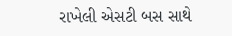રાખેલી એસટી બસ સાથે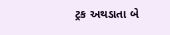ટ્રક અથડાતા બે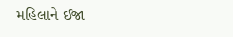મહિલાને ઈજા